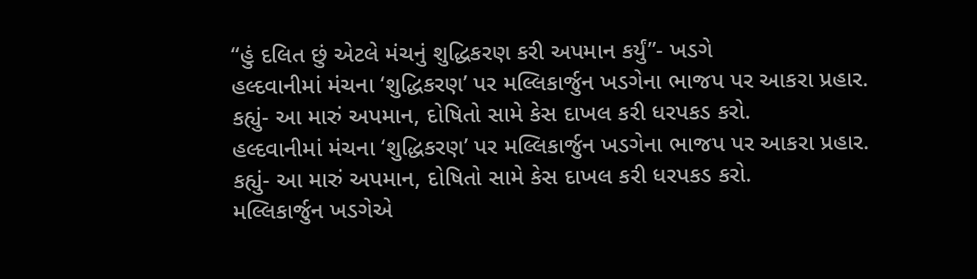“હું દલિત છું એટલે મંચનું શુદ્ધિકરણ કરી અપમાન કર્યું”- ખડગે
હલ્દવાનીમાં મંચના ‘શુદ્ધિકરણ’ પર મલ્લિકાર્જુન ખડગેના ભાજપ પર આકરા પ્રહાર. કહ્યું- આ મારું અપમાન, દોષિતો સામે કેસ દાખલ કરી ધરપકડ કરો.
હલ્દવાનીમાં મંચના ‘શુદ્ધિકરણ’ પર મલ્લિકાર્જુન ખડગેના ભાજપ પર આકરા પ્રહાર. કહ્યું- આ મારું અપમાન, દોષિતો સામે કેસ દાખલ કરી ધરપકડ કરો.
મલ્લિકાર્જુન ખડગેએ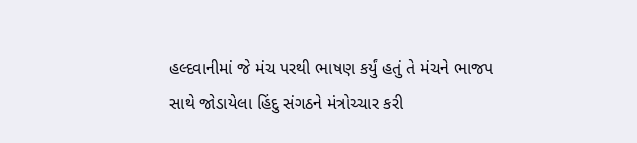હલ્દવાનીમાં જે મંચ પરથી ભાષણ કર્યું હતું તે મંચને ભાજપ સાથે જોડાયેલા હિંદુ સંગઠને મંત્રોચ્ચાર કરી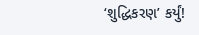‘શુદ્ધિકરણ’ કર્યું!